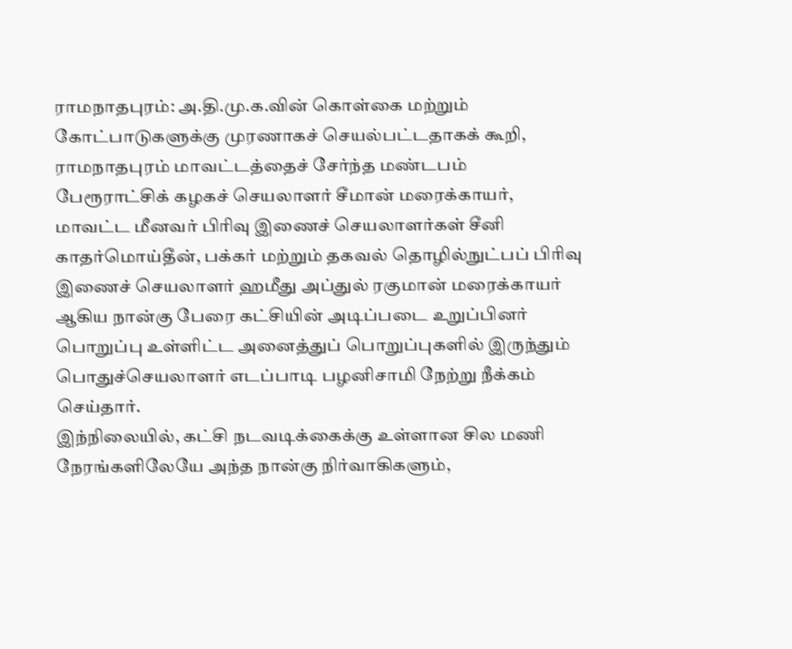ராமநாதபுரம்: அ.தி.மு.க.வின் கொள்கை மற்றும் கோட்பாடுகளுக்கு முரணாகச் செயல்பட்டதாகக் கூறி, ராமநாதபுரம் மாவட்டத்தைச் சேர்ந்த மண்டபம் பேரூராட்சிக் கழகச் செயலாளர் சீமான் மரைக்காயர், மாவட்ட மீனவர் பிரிவு இணைச் செயலாளர்கள் சீனி காதர்மொய்தீன், பக்கர் மற்றும் தகவல் தொழில்நுட்பப் பிரிவு இணைச் செயலாளர் ஹமீது அப்துல் ரகுமான் மரைக்காயர் ஆகிய நான்கு பேரை கட்சியின் அடிப்படை உறுப்பினர் பொறுப்பு உள்ளிட்ட அனைத்துப் பொறுப்புகளில் இருந்தும் பொதுச்செயலாளர் எடப்பாடி பழனிசாமி நேற்று நீக்கம் செய்தார்.
இந்நிலையில், கட்சி நடவடிக்கைக்கு உள்ளான சில மணி நேரங்களிலேயே அந்த நான்கு நிர்வாகிகளும்,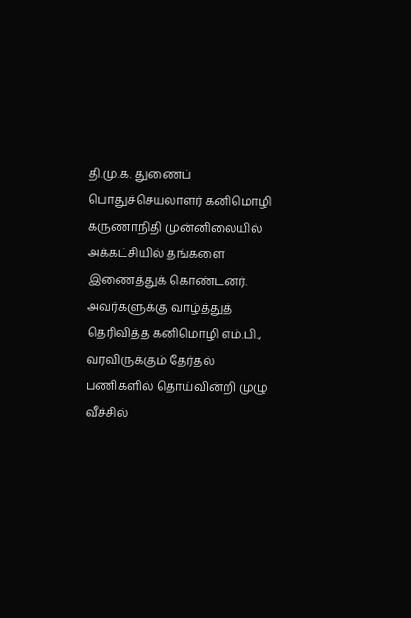தி.மு.க. துணைப் பொதுச்செயலாளர் கனிமொழி கருணாநிதி முன்னிலையில் அக்கட்சியில் தங்களை இணைத்துக் கொண்டனர். அவர்களுக்கு வாழ்த்துத் தெரிவித்த கனிமொழி எம்.பி., வரவிருக்கும் தேர்தல் பணிகளில் தொய்வின்றி முழு வீச்சில்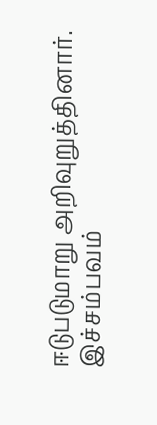ஈடுபடுமாறு அறிவுறுத்தினார். இச்சம்பவம்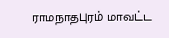ராமநாதபுரம் மாவட்ட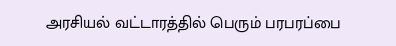அரசியல் வட்டாரத்தில் பெரும் பரபரப்பை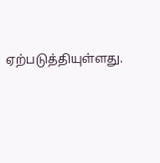ஏற்படுத்தியுள்ளது.